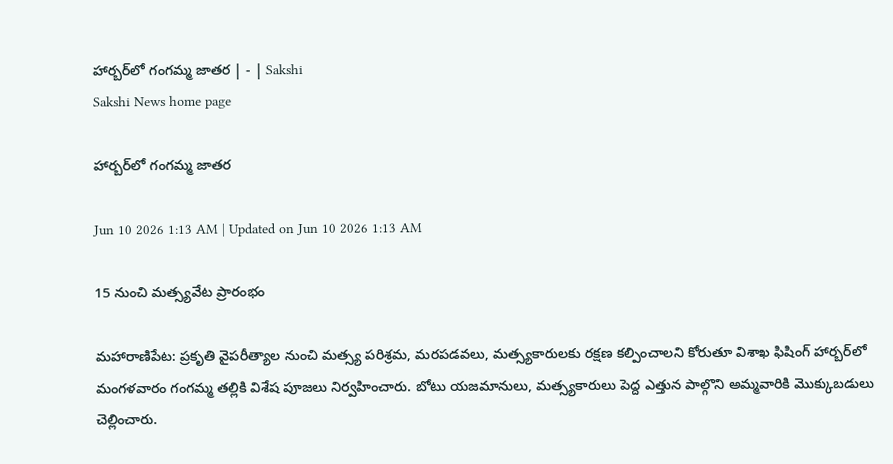హార్బర్‌లో గంగమ్మ జాతర | - | Sakshi
Sakshi News home page

హార్బర్‌లో గంగమ్మ జాతర

Jun 10 2026 1:13 AM | Updated on Jun 10 2026 1:13 AM

15 నుంచి మత్స్యవేట ప్రారంభం

మహారాణిపేట: ప్రకృతి వైపరీత్యాల నుంచి మత్స్య పరిశ్రమ, మరపడవలు, మత్స్యకారులకు రక్షణ కల్పించాలని కోరుతూ విశాఖ ఫిషింగ్‌ హార్బర్‌లో మంగళవారం గంగమ్మ తల్లికి విశేష పూజలు నిర్వహించారు. బోటు యజమానులు, మత్స్యకారులు పెద్ద ఎత్తున పాల్గొని అమ్మవారికి మొక్కుబడులు చెల్లించారు.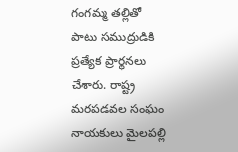గంగమ్మ తల్లితో పాటు సముద్రుడికి ప్రత్యేక ప్రార్థనలు చేశారు. రాష్ట్ర మరపడవల సంఘం నాయకులు మైలపల్లి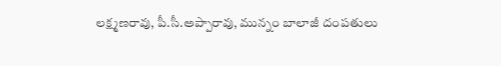లక్ష్మణరావు, పీ.సీ.అప్పారావు, మున్నం బాలాజీ దంపతులు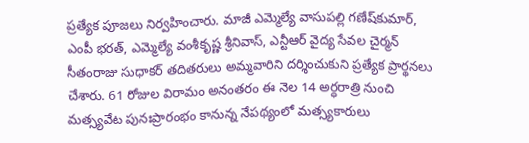ప్రత్యేక పూజలు నిర్వహించారు. మాజీ ఎమ్మెల్యే వాసుపల్లి గణేష్‌కుమార్‌, ఎంపీ భరత్‌, ఎమ్మెల్యే వంశీకృష్ణ శ్రీనివాస్‌, ఎన్టీఆర్‌ వైద్య సేవల చైర్మన్‌ సీతంరాజు సుధాకర్‌ తదితరులు అమ్మవారిని దర్శించుకుని ప్రత్యేక ప్రార్థనలు చేశారు. 61 రోజుల విరామం అనంతరం ఈ నెల 14 అర్ధరాత్రి నుంచి మత్స్యవేట పునఃప్రారంభం కానున్న నేపథ్యంలో మత్స్యకారులు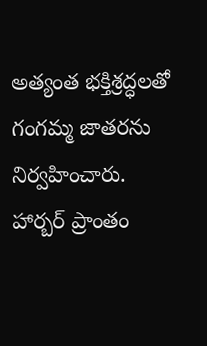అత్యంత భక్తిశ్రద్ధలతో గంగమ్మ జాతరను నిర్వహించారు. హార్బర్‌ ప్రాంతం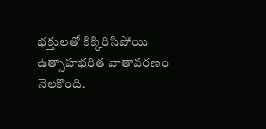భక్తులతో కిక్కిరిసిపోయి ఉత్సాహభరిత వాతావరణం నెలకొంది.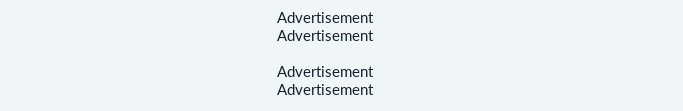Advertisement
Advertisement

Advertisement
Advertisement